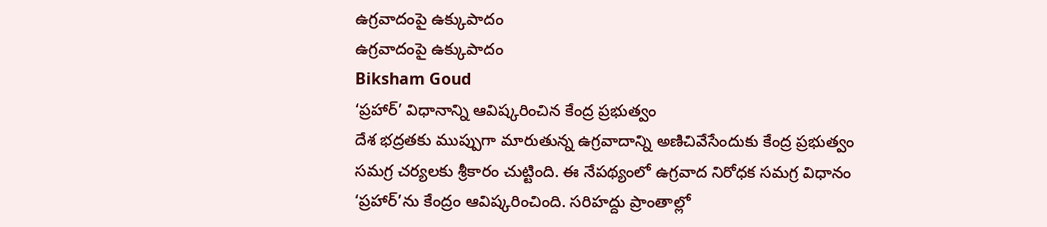ఉగ్రవాదంపై ఉక్కుపాదం
ఉగ్రవాదంపై ఉక్కుపాదం
Biksham Goud
‘ప్రహార్’ విధానాన్ని ఆవిష్కరించిన కేంద్ర ప్రభుత్వం
దేశ భద్రతకు ముప్పుగా మారుతున్న ఉగ్రవాదాన్ని అణిచివేసేందుకు కేంద్ర ప్రభుత్వం సమగ్ర చర్యలకు శ్రీకారం చుట్టింది. ఈ నేపథ్యంలో ఉగ్రవాద నిరోధక సమగ్ర విధానం ‘ప్రహార్’ను కేంద్రం ఆవిష్కరించింది. సరిహద్దు ప్రాంతాల్లో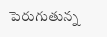పెరుగుతున్న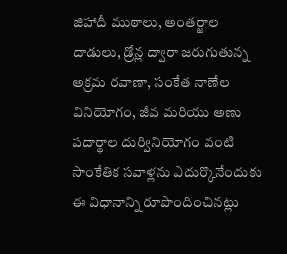జిహాదీ ముఠాలు, అంతర్జాల దాడులు, డ్రోన్ల ద్వారా జరుగుతున్న అక్రమ రవాణా, సంకేత నాణేల వినియోగం, జీవ మరియు అణు పదార్థాల దుర్వినియోగం వంటి సాంకేతిక సవాళ్లను ఎదుర్కొనేందుకు ఈ విధానాన్ని రూపొందించినట్లు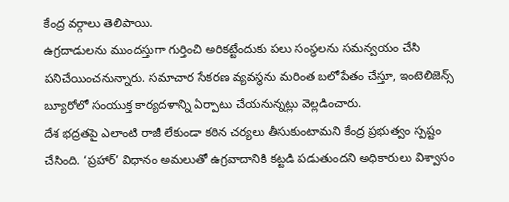కేంద్ర వర్గాలు తెలిపాయి.
ఉగ్రదాడులను ముందస్తుగా గుర్తించి అరికట్టేందుకు పలు సంస్థలను సమన్వయం చేసి పనిచేయించనున్నారు. సమాచార సేకరణ వ్యవస్థను మరింత బలోపేతం చేస్తూ, ఇంటెలిజెన్స్ బ్యూరోలో సంయుక్త కార్యదళాన్ని ఏర్పాటు చేయనున్నట్లు వెల్లడించారు.
దేశ భద్రతపై ఎలాంటి రాజీ లేకుండా కఠిన చర్యలు తీసుకుంటామని కేంద్ర ప్రభుత్వం స్పష్టం చేసింది. ‘ప్రహార్’ విధానం అమలుతో ఉగ్రవాదానికి కట్టడి పడుతుందని అధికారులు విశ్వాసం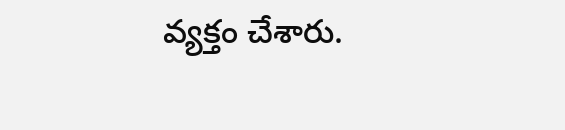వ్యక్తం చేశారు.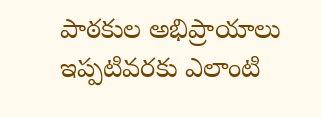పాఠకుల అభిప్రాయాలు
ఇప్పటివరకు ఎలాంటి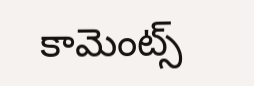కామెంట్స్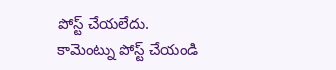పోస్ట్ చేయలేదు.
కామెంట్ను పోస్ట్ చేయండి